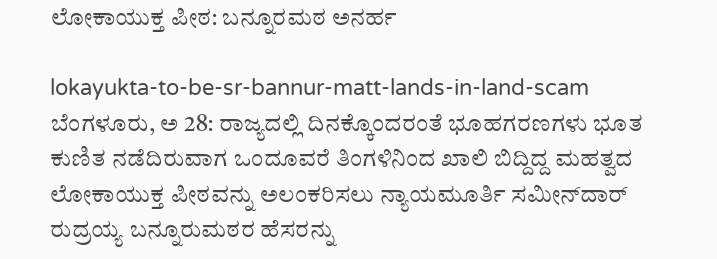ಲೋಕಾಯುಕ್ತ ಪೀಠ: ಬನ್ನೂರಮಠ ಅನರ್ಹ

lokayukta-to-be-sr-bannur-matt-lands-in-land-scam
ಬೆಂಗಳೂರು, ಅ 28: ರಾಜ್ಯದಲ್ಲಿ ದಿನಕ್ಕೊಂದರಂತೆ ಭೂಹಗರಣಗಳು ಭೂತ ಕುಣಿತ ನಡೆದಿರುವಾಗ ಒಂದೂವರೆ ತಿಂಗಳಿನಿಂದ ಖಾಲಿ ಬಿದ್ದಿದ್ದ ಮಹತ್ವದ ಲೋಕಾಯುಕ್ತ ಪೀಠವನ್ನು ಅಲಂಕರಿಸಲು ನ್ಯಾಯಮೂರ್ತಿ ಸಮೀನ್‌ದಾರ್ ರುದ್ರಯ್ಯ ಬನ್ನೂರುಮಠರ ಹೆಸರನ್ನು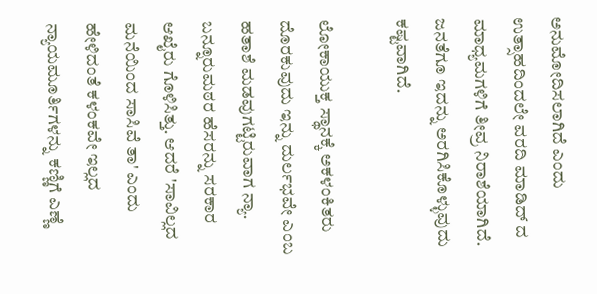ಅನುಮೋದಿಸಲಾಗಿದೆ ಎಂದು ಉತ್ಸಾಹದಿಂದಲೇ ವರದಿ ಮಾಡಿದ್ ದ ಮಾಧ್ಯಮಗಳಿಗೆ ತೀವ್ರ ನಿರಾಶೆಯಾಗಿದೆ. ಜನತೆಗೂ ಇದನ್ನು ಅರಗಿಸಿಕೊಳ್ಳುವುದು ಕಷ್ಟವಾಗಿದೆ.

ಲೋಕಾಯುಕ್ತ ಸ್ಥಾನಕ್ಕೆ ಅಕಳಂಕಿತರು ದೊರಕುವುದು ಇನ್ನು ದುರ್ಲಭವೇ ಎಂಬ ಹತಾಶೆ ಮಡವುಗಟ್ಟಿರುವಾಗ ನ್ಯಾ. ಬನ್ನೂರುಮಠರ ಹೆಸರನ್ನು ಸರಕಾರ ಆಖೈರು ಗೊಳಿಸಿತ್ತು. ಆದರೆ 'ಸಾವಿಲ್ಲದ ಮನೆಯಿಂದ ಸಾಸಿವೆ ತಾ' ಎಂದು ಹೇಳಿದಂತೆ ಕಳಂಕವೇ ಇಲ್ಲದ ನ್ಯಾಯಮೂರ್ತಿಗಳನ್ನು ಕಣ್ಣಿಗೆ ಎಣ್ಣೆ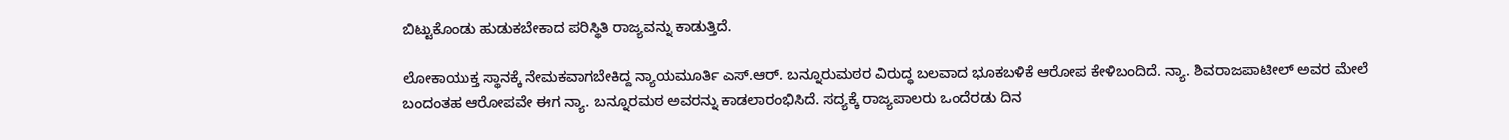ಬಿಟ್ಟುಕೊಂಡು ಹುಡುಕಬೇಕಾದ ಪರಿಸ್ಥಿತಿ ರಾಜ್ಯವನ್ನು ಕಾಡುತ್ತಿದೆ.

ಲೋಕಾಯುಕ್ತ ಸ್ಥಾನಕ್ಕೆ ನೇಮಕವಾಗಬೇಕಿದ್ದ ನ್ಯಾಯಮೂರ್ತಿ ಎಸ್.ಆರ್. ಬನ್ನೂರುಮಠರ ವಿರುದ್ಧ ಬಲವಾದ ಭೂಕಬಳಿಕೆ ಆರೋಪ ಕೇಳಿಬಂದಿದೆ. ನ್ಯಾ. ಶಿವರಾಜಪಾಟೀಲ್‌ ಅವರ ಮೇಲೆ ಬಂದಂತಹ ಆರೋಪವೇ ಈಗ ನ್ಯಾ. ಬನ್ನೂರಮಠ ಅವರನ್ನು ಕಾಡಲಾರಂಭಿಸಿದೆ. ಸದ್ಯಕ್ಕೆ ರಾಜ್ಯಪಾಲರು ಒಂದೆರಡು ದಿನ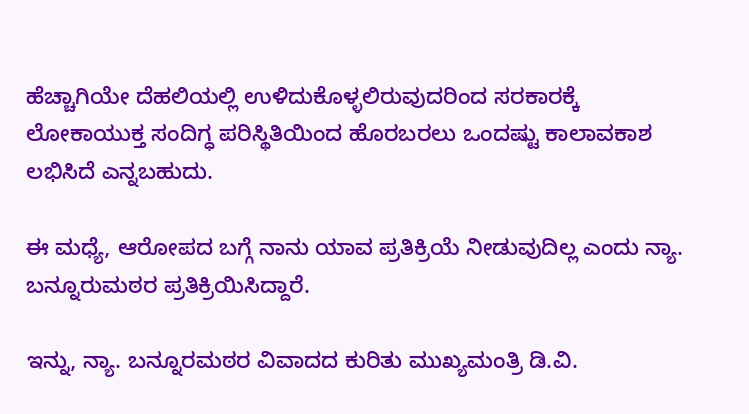ಹೆಚ್ಚಾಗಿಯೇ ದೆಹಲಿಯಲ್ಲಿ ಉಳಿದುಕೊಳ್ಳಲಿರುವುದರಿಂದ ಸರಕಾರಕ್ಕೆ ಲೋಕಾಯುಕ್ತ ಸಂದಿಗ್ಧ ಪರಿಸ್ಥಿತಿಯಿಂದ ಹೊರಬರಲು ಒಂದಷ್ಟು ಕಾಲಾವಕಾಶ ಲಭಿಸಿದೆ ಎನ್ನಬಹುದು.

ಈ ಮಧ್ಯೆ, ಆರೋಪದ ಬಗ್ಗೆ ನಾನು ಯಾವ ಪ್ರತಿಕ್ರಿಯೆ ನೀಡುವುದಿಲ್ಲ ಎಂದು ನ್ಯಾ. ಬನ್ನೂರುಮಠರ ಪ್ರತಿಕ್ರಿಯಿಸಿದ್ದಾರೆ.

ಇನ್ನು, ನ್ಯಾ. ಬನ್ನೂರಮಠರ ವಿವಾದದ ಕುರಿತು ಮುಖ್ಯಮಂತ್ರಿ ಡಿ.ವಿ.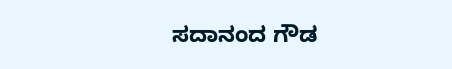ಸದಾನಂದ ಗೌಡ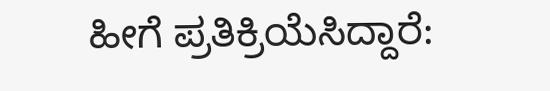ಹೀಗೆ ಪ್ರತಿಕ್ರಿಯೆಸಿದ್ದಾರೆ: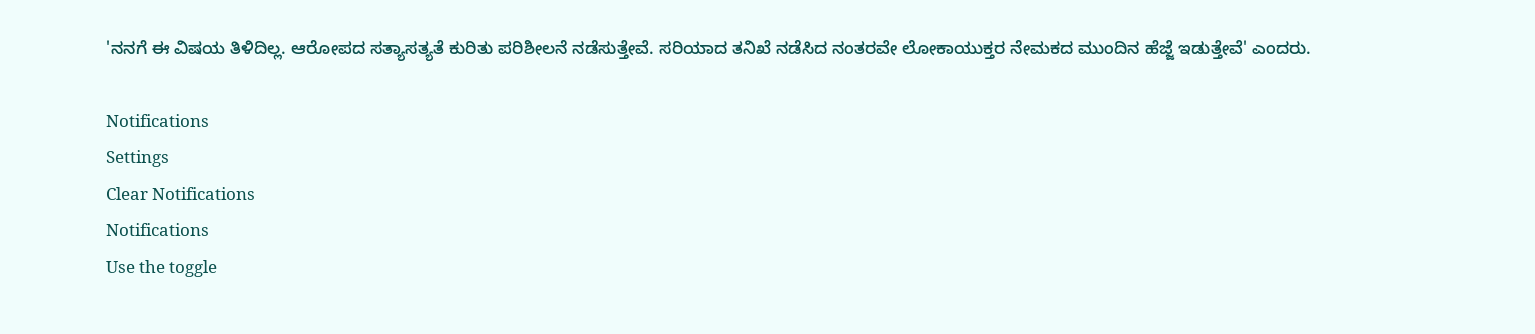'ನನಗೆ ಈ ವಿಷಯ ತಿಳಿದಿಲ್ಲ. ಆರೋಪದ ಸತ್ಯಾಸತ್ಯತೆ ಕುರಿತು ಪರಿಶೀಲನೆ ನಡೆಸುತ್ತೇವೆ. ಸರಿಯಾದ ತನಿಖೆ ನಡೆಸಿದ ನಂತರವೇ ಲೋಕಾಯುಕ್ತರ ನೇಮಕದ ಮುಂದಿನ ಹೆಜ್ಜೆ ಇಡುತ್ತೇವೆ' ಎಂದರು.

Notifications
Settings
Clear Notifications
Notifications
Use the toggle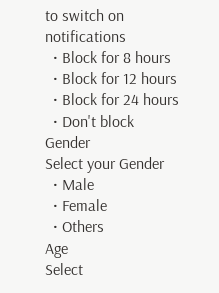to switch on notifications
  • Block for 8 hours
  • Block for 12 hours
  • Block for 24 hours
  • Don't block
Gender
Select your Gender
  • Male
  • Female
  • Others
Age
Select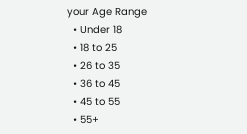your Age Range
  • Under 18
  • 18 to 25
  • 26 to 35
  • 36 to 45
  • 45 to 55
  • 55+